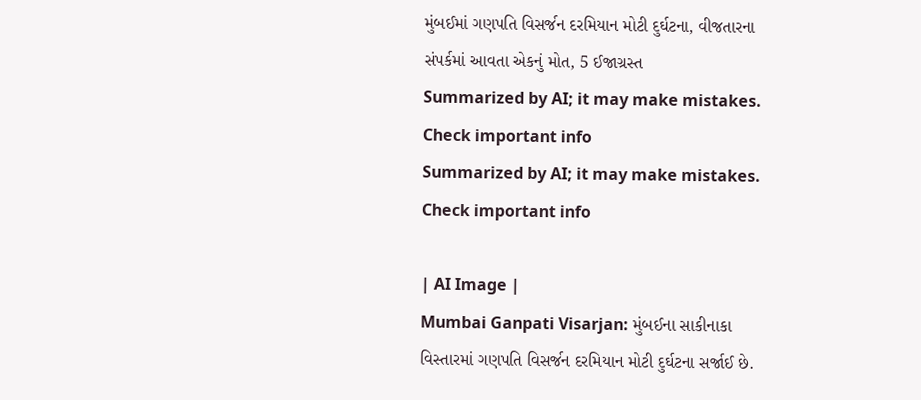મુંબઈમાં ગણપતિ વિસર્જન દરમિયાન મોટી દુર્ઘટના, વીજતારના સંપર્કમાં આવતા એકનું મોત, 5 ઈજાગ્રસ્ત
Summarized by AI; it may make mistakes. Check important info
Summarized by AI; it may make mistakes. Check important info

| AI Image |
Mumbai Ganpati Visarjan: મુંબઈના સાકીનાકા વિસ્તારમાં ગણપતિ વિસર્જન દરમિયાન મોટી દુર્ઘટના સર્જાઈ છે.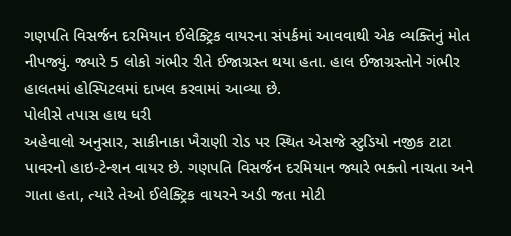ગણપતિ વિસર્જન દરમિયાન ઈલેક્ટ્રિક વાયરના સંપર્કમાં આવવાથી એક વ્યક્તિનું મોત નીપજ્યું. જ્યારે 5 લોકો ગંભીર રીતે ઈજાગ્રસ્ત થયા હતા. હાલ ઈજાગ્રસ્તોને ગંભીર હાલતમાં હોસ્પિટલમાં દાખલ કરવામાં આવ્યા છે.
પોલીસે તપાસ હાથ ધરી
અહેવાલો અનુસાર, સાકીનાકા ખૈરાણી રોડ પર સ્થિત એસજે સ્ટુડિયો નજીક ટાટા પાવરનો હાઇ-ટેન્શન વાયર છે. ગણપતિ વિસર્જન દરમિયાન જ્યારે ભક્તો નાચતા અને ગાતા હતા, ત્યારે તેઓ ઈલેક્ટ્રિક વાયરને અડી જતા મોટી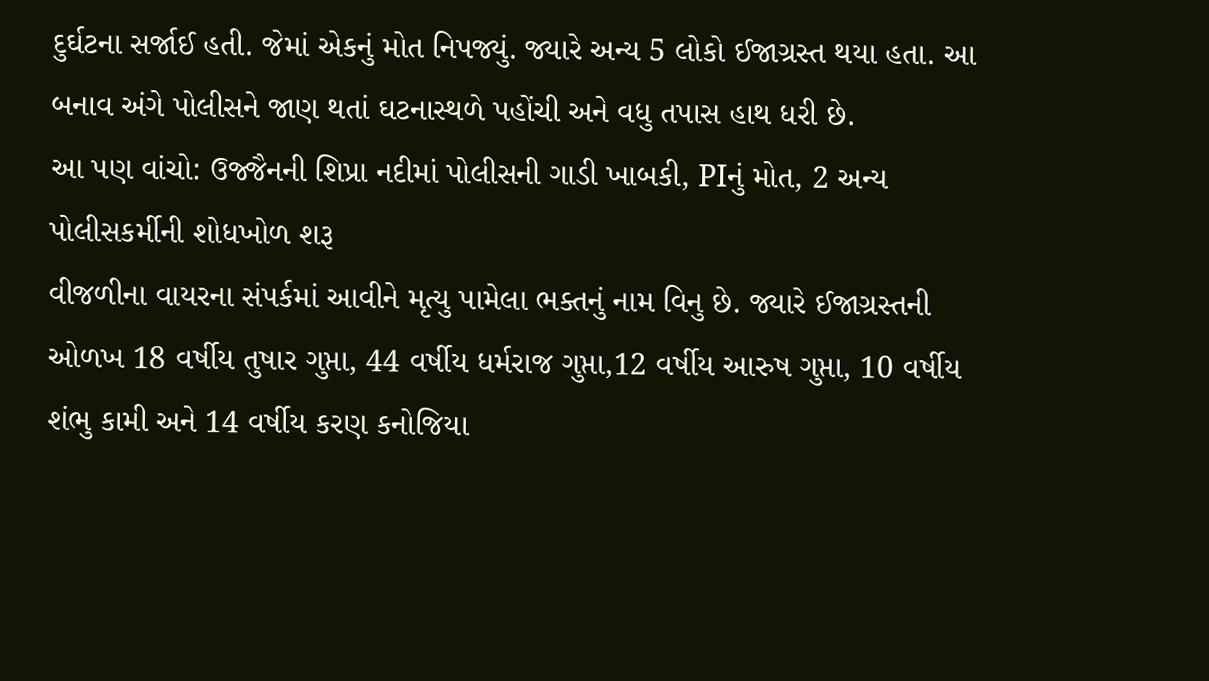દુર્ઘટના સર્જાઈ હતી. જેમાં એકનું મોત નિપજ્યું. જ્યારે અન્ય 5 લોકો ઈજાગ્રસ્ત થયા હતા. આ બનાવ અંગે પોલીસને જાણ થતાં ઘટનાસ્થળે પહોંચી અને વધુ તપાસ હાથ ધરી છે.
આ પણ વાંચો: ઉજ્જૈનની શિપ્રા નદીમાં પોલીસની ગાડી ખાબકી, PIનું મોત, 2 અન્ય પોલીસકર્મીની શોધખોળ શરૂ
વીજળીના વાયરના સંપર્કમાં આવીને મૃત્યુ પામેલા ભક્તનું નામ વિનુ છે. જ્યારે ઈજાગ્રસ્તની ઓળખ 18 વર્ષીય તુષાર ગુપ્તા, 44 વર્ષીય ધર્મરાજ ગુપ્તા,12 વર્ષીય આરુષ ગુપ્તા, 10 વર્ષીય શંભુ કામી અને 14 વર્ષીય કરણ કનોજિયા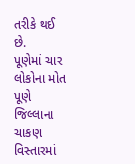તરીકે થઈ છે.
પૂણેમાં ચાર લોકોના મોત
પૂણે જિલ્લાના ચાકણ વિસ્તારમાં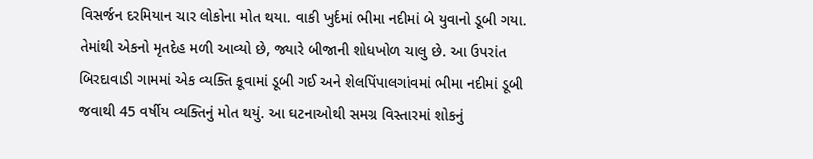વિસર્જન દરમિયાન ચાર લોકોના મોત થયા. વાકી ખુર્દમાં ભીમા નદીમાં બે યુવાનો ડૂબી ગયા. તેમાંથી એકનો મૃતદેહ મળી આવ્યો છે, જ્યારે બીજાની શોધખોળ ચાલુ છે. આ ઉપરાંત બિરદાવાડી ગામમાં એક વ્યક્તિ કૂવામાં ડૂબી ગઈ અને શેલપિંપાલગાંવમાં ભીમા નદીમાં ડૂબી જવાથી 45 વર્ષીય વ્યક્તિનું મોત થયું. આ ઘટનાઓથી સમગ્ર વિસ્તારમાં શોકનું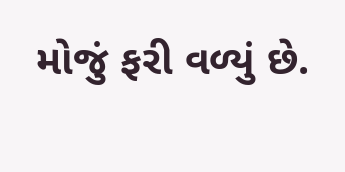મોજું ફરી વળ્યું છે.